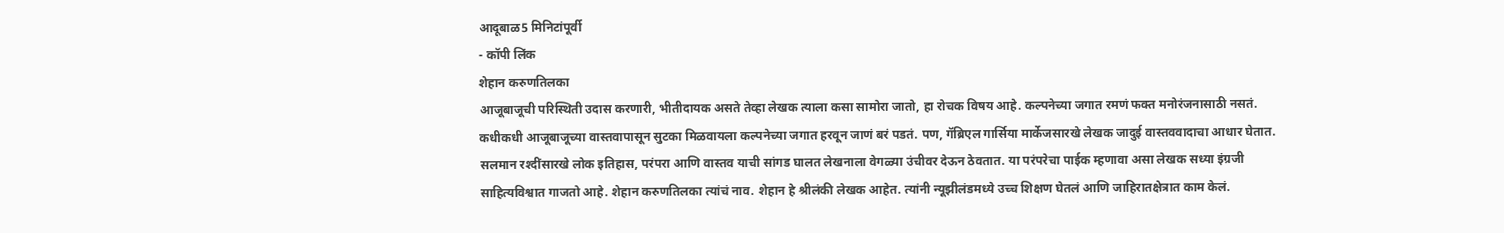आदूबाळ5 मिनिटांपूर्वी
- कॉपी लिंक
शेहान करुणतिलका
आजूबाजूची परिस्थिती उदास करणारी, भीतीदायक असते तेव्हा लेखक त्याला कसा सामोरा जातो, हा रोचक विषय आहे. कल्पनेच्या जगात रमणं फक्त मनोरंजनासाठी नसतं. कधीकधी आजूबाजूच्या वास्तवापासून सुटका मिळवायला कल्पनेच्या जगात हरवून जाणं बरं पडतं. पण, गॅब्रिएल गार्सिया मार्केजसारखे लेखक जादुई वास्तववादाचा आधार घेतात. सलमान रश्दींसारखे लोक इतिहास, परंपरा आणि वास्तव याची सांगड घालत लेखनाला वेगळ्या उंचीवर देऊन ठेवतात. या परंपरेचा पाईक म्हणावा असा लेखक सध्या इंग्रजी साहित्यविश्वात गाजतो आहे. शेहान करुणतिलका त्यांचं नाव. शेहान हे श्रीलंकी लेखक आहेत. त्यांनी न्यूझीलंडमध्ये उच्च शिक्षण घेतलं आणि जाहिरातक्षेत्रात काम केलं.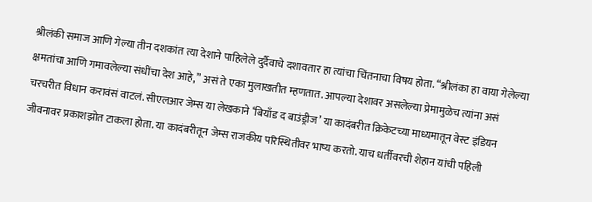श्रीलंकी समाज आणि गेल्या तीन दशकांत त्या देशाने पाहिलेले दुर्दैवाचे दशावतार हा त्यांचा चिंतनाचा विषय होता. “श्रीलंका हा वाया गेलेल्या क्षमतांचा आणि गमावलेल्या संधींचा देश आहे,” असं ते एका मुलाखतीत म्हणतात. आपल्या देशावर असलेल्या प्रेमामुळेच त्यांना असं चरचरीत विधान करावंसं वाटलं. सीएलआर जेम्स या लेखकाने ‘बियाँड द बाउंड्रीज’ या कादंबरीत क्रिकेटच्या माध्यमातून वेस्ट इंडियन जीवनावर प्रकाशझोत टाकला होता. या कादंबरीतून जेम्स राजकीय परिस्थितीवर भाष्य करतो. याच धर्तीवरची शेहान यांची पहिली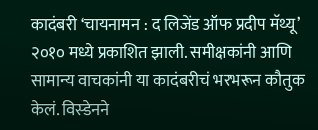कादंबरी ‘चायनामन : द लिजेंड ऑफ प्रदीप मॅथ्यू’ २०१० मध्ये प्रकाशित झाली. समीक्षकांनी आणि सामान्य वाचकांनी या कादंबरीचं भरभरून कौतुक केलं. विस्डेनने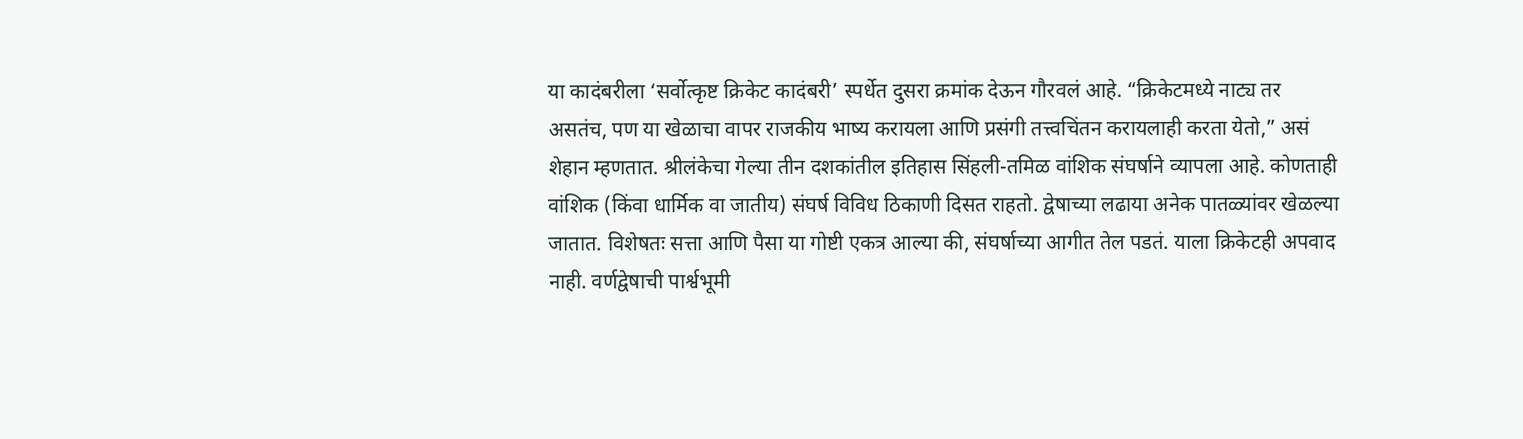या कादंबरीला ‘सर्वोत्कृष्ट क्रिकेट कादंबरी’ स्पर्धेत दुसरा क्रमांक देऊन गौरवलं आहे. “क्रिकेटमध्ये नाट्य तर असतंच, पण या खेळाचा वापर राजकीय भाष्य करायला आणि प्रसंगी तत्त्वचिंतन करायलाही करता येतो,” असं शेहान म्हणतात. श्रीलंकेचा गेल्या तीन दशकांतील इतिहास सिंहली-तमिळ वांशिक संघर्षाने व्यापला आहे. कोणताही वांशिक (किंवा धार्मिक वा जातीय) संघर्ष विविध ठिकाणी दिसत राहतो. द्वेषाच्या लढाया अनेक पातळ्यांवर खेळल्या जातात. विशेषतः सत्ता आणि पैसा या गोष्टी एकत्र आल्या की, संघर्षाच्या आगीत तेल पडतं. याला क्रिकेटही अपवाद नाही. वर्णद्वेषाची पार्श्वभूमी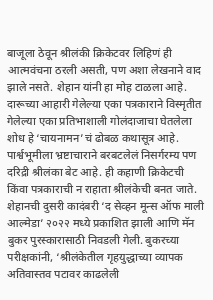बाजूला ठेवून श्रीलंकी क्रिकेटवर लिहिणं ही आत्मवंचना ठरली असती, पण अशा लेखनाने वाद झाले नसते. शेहान यांनी हा मोह टाळला आहे. दारूच्या आहारी गेलेल्या एका पत्रकाराने विस्मृतीत गेलेल्या एका प्रतिभाशाली गोलंदाजाचा घेतलेला शोध हे ‘चायनामन’चं ढोबळ कथासूत्र आहे. पार्श्वभूमीला भ्रष्टाचाराने बरबटलेलं निसर्गरम्य पण दरिद्री श्रीलंका बेट आहे. ही कहाणी क्रिकेटची किंवा पत्रकाराची न राहाता श्रीलंकेची बनत जाते. शेहानची दुसरी कादंबरी ‘द सेव्हन मून्स ऑफ माली आल्मेडा’ २०२२ मध्ये प्रकाशित झाली आणि मॅन बुकर पुरस्कारासाठी निवडली गेली. बुकरच्या परीक्षकांनी, ‘श्रीलंकेतील गृहयुद्धाच्या व्यापक अतिवास्तव पटावर काढलेली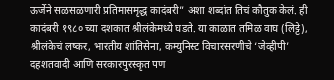ऊर्जेने सळसळणारी प्रतिमासमृद्ध कादंबरी” अशा शब्दांत तिचं कौतुक केलं. ही कादंबरी १९८० च्या दशकात श्रीलंकेमध्ये घडते. या काळात तमिळ वाघ (लिट्टे), श्रीलंकेचं लष्कर, भारतीय शांतिसेना, कम्युनिस्ट विचारसरणीचे ‘जेव्हीपी’ दहशतवादी आणि सरकारपुरस्कृत पण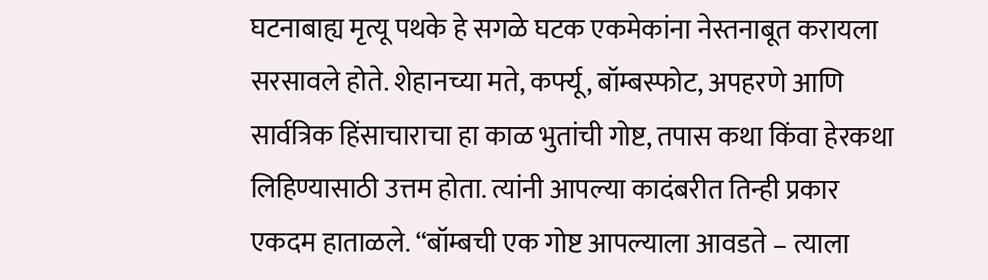घटनाबाह्य मृत्यू पथके हे सगळे घटक एकमेकांना नेस्तनाबूत करायला सरसावले होते. शेहानच्या मते, कर्फ्यू, बॉम्बस्फोट, अपहरणे आणि सार्वत्रिक हिंसाचाराचा हा काळ भुतांची गोष्ट, तपास कथा किंवा हेरकथा लिहिण्यासाठी उत्तम होता. त्यांनी आपल्या कादंबरीत तिन्ही प्रकार एकदम हाताळले. “बॉम्बची एक गोष्ट आपल्याला आवडते – त्याला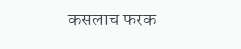कसलाच फरक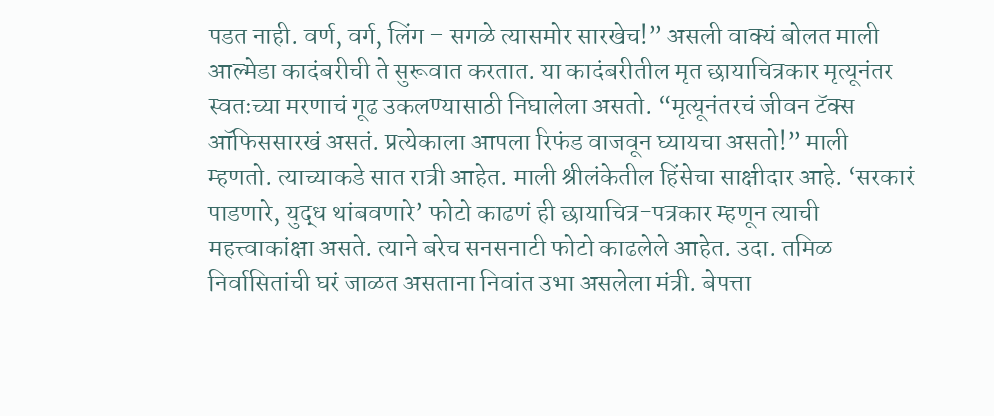पडत नाही. वर्ण, वर्ग, लिंग – सगळे त्यासमोर सारखेच!” असली वाक्यं बोलत माली आल्मेडा कादंबरीची ते सुरूवात करतात. या कादंबरीतील मृत छायाचित्रकार मृत्यूनंतर स्वतःच्या मरणाचं गूढ उकलण्यासाठी निघालेला असतो. “मृत्यूनंतरचं जीवन टॅक्स ऑफिससारखं असतं. प्रत्येकाला आपला रिफंड वाजवून घ्यायचा असतो!” माली म्हणतो. त्याच्याकडे सात रात्री आहेत. माली श्रीलंकेतील हिंसेचा साक्षीदार आहे. ‘सरकारं पाडणारे, युद्ध थांबवणारे’ फोटो काढणं ही छायाचित्र-पत्रकार म्हणून त्याची महत्त्वाकांक्षा असते. त्याने बरेच सनसनाटी फोटो काढलेले आहेत. उदा. तमिळ निर्वासितांची घरं जाळत असताना निवांत उभा असलेला मंत्री. बेपत्ता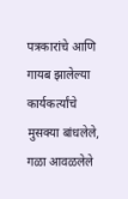पत्रकारांचे आणि गायब झालेल्या कार्यकर्त्यांचे मुसक्या बांधलेले, गळा आवळलेले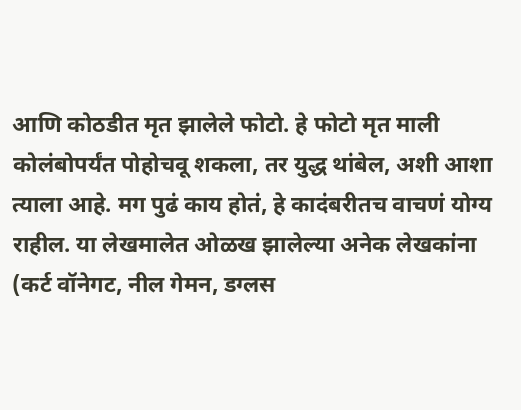आणि कोठडीत मृत झालेले फोटो. हे फोटो मृत माली कोलंबोपर्यंत पोहोचवू शकला, तर युद्ध थांबेल, अशी आशा त्याला आहे. मग पुढं काय होतं, हे कादंबरीतच वाचणं योग्य राहील. या लेखमालेत ओळख झालेल्या अनेक लेखकांना (कर्ट वॉनेगट, नील गेमन, डग्लस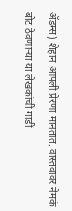ॲडम्स) शेहान आपली प्रेरणा मानतात. वास्तवावर नेमकं बोट ठेवणाऱ्या या लेखकांची गाडी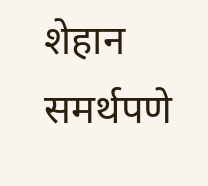शेहान समर्थपणे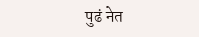पुढं नेत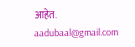आहेत.
aadubaal@gmail.com